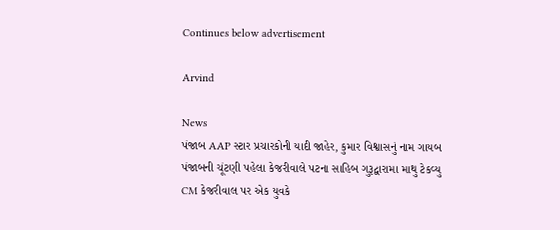Continues below advertisement

Arvind

News
પંજાબ AAP સ્ટાર પ્રચારકોની યાદી જાહેર, કુમાર વિશ્વાસનું નામ ગાયબ
પંજાબની ચૂંટણી પહેલા કેજરીવાલે પટના સાહિબ ગુરૂદ્વારામા માથુ ટેકવ્યુ
CM કેજરીવાલ પર એક યુવકે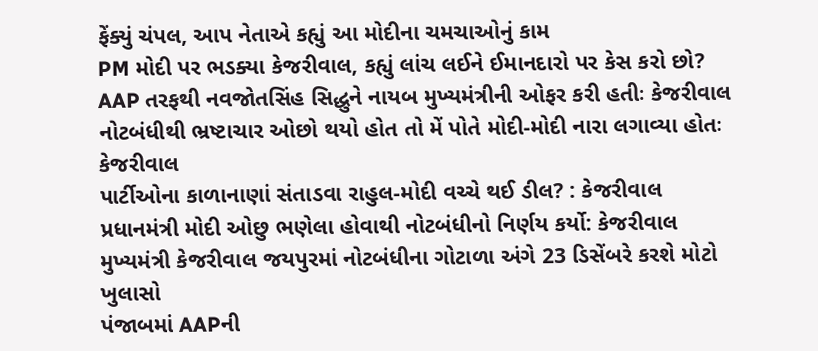ફેંક્યું ચંપલ, આપ નેતાએ કહ્યું આ મોદીના ચમચાઓનું કામ
PM મોદી પર ભડક્યા કેજરીવાલ, કહ્યું લાંચ લઈને ઈમાનદારો પર કેસ કરો છો?
AAP તરફથી નવજોતસિંહ સિદ્ધુને નાયબ મુખ્યમંત્રીની ઓફર કરી હતીઃ કેજરીવાલ
નોટબંધીથી ભ્રષ્ટાચાર ઓછો થયો હોત તો મેં પોતે મોદી-મોદી નારા લગાવ્યા હોતઃ કેજરીવાલ
પાર્ટીઓના કાળાનાણાં સંતાડવા રાહુલ-મોદી વચ્ચે થઈ ડીલ? : કેજરીવાલ
પ્રધાનમંત્રી મોદી ઓછુ ભણેલા હોવાથી નોટબંધીનો નિર્ણય કર્યો: કેજરીવાલ
મુખ્યમંત્રી કેજરીવાલ જયપુરમાં નોટબંધીના ગોટાળા અંગે 23 ડિસેંબરે કરશે મોટો ખુલાસો
પંજાબમાં AAPની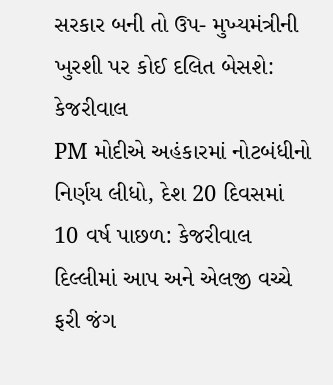સરકાર બની તો ઉપ- મુખ્યમંત્રીની ખુરશી પર કોઈ દલિત બેસશે: કેજરીવાલ
PM મોદીએ અહંકારમાં નોટબંધીનો નિર્ણય લીધો, દેશ 20 દિવસમાં 10 વર્ષ પાછળ: કેજરીવાલ
દિલ્લીમાં આપ અને એલજી વચ્ચે ફરી જંગ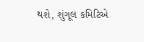થશે, શુંગૂલ કમિટિએ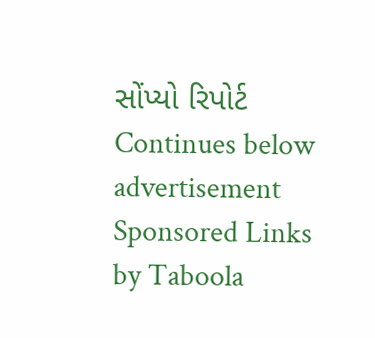સોંપ્યો રિપોર્ટ
Continues below advertisement
Sponsored Links by Taboola